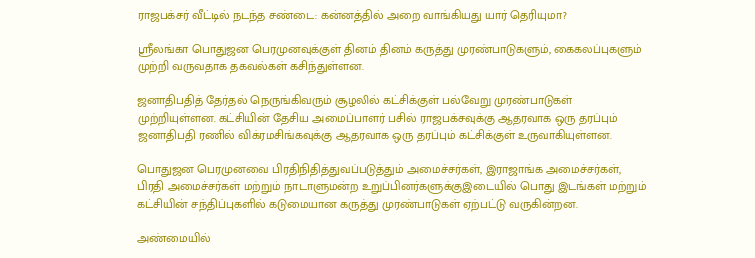ராஜபக்சர் வீட்டில் நடந்த சண்டை: கன்னத்தில் அறை வாங்கியது யார் தெரியுமா?

ஸ்ரீலங்கா பொதுஜன பெரமுனவுக்குள் தினம் தினம் கருத்து முரண்பாடுகளும், கைகலப்புகளும் முற்றி வருவதாக தகவல்கள் கசிந்துள்ளன.

ஜனாதிபதித் தேர்தல் நெருங்கிவரும் சூழலில் கட்சிக்குள் பல்வேறு முரண்பாடுகள் முற்றியுள்ளன. கட்சியின் தேசிய அமைப்பாளர் பசில் ராஜபக்சவுக்கு ஆதரவாக ஒரு தரப்பும் ஜனாதிபதி ரணில் விக்ரமசிங்கவுக்கு ஆதரவாக ஒரு தரப்பும் கட்சிக்குள் உருவாகியுள்ளன.

பொதுஜன பெரமுனவை பிரதிநிதித்துவப்படுத்தும் அமைச்சர்கள், இராஜாங்க அமைச்சர்கள், பிரதி அமைச்சர்கள் மற்றும் நாடாளுமன்ற உறுப்பினர்களுக்குஇடையில் பொது இடங்கள் மற்றும் கட்சியின் சந்திப்புகளில் கடுமையான கருத்து முரண்பாடுகள் ஏற்பட்டு வருகின்றன.

அண்மையில்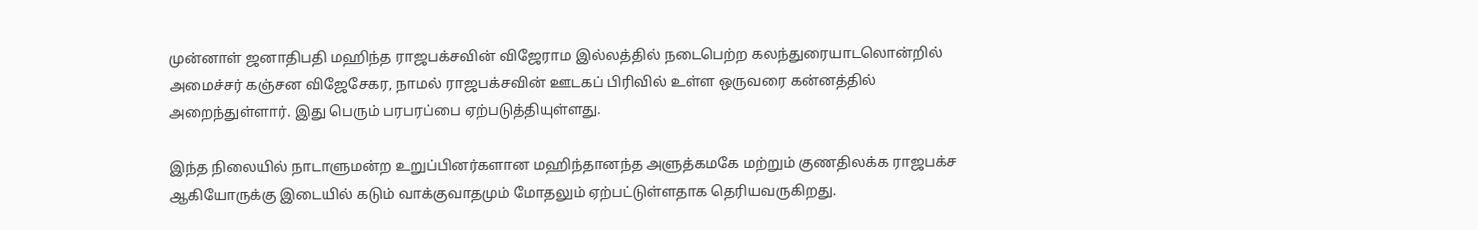முன்னாள் ஜனாதிபதி மஹிந்த ராஜபக்சவின் விஜேராம இல்லத்தில் நடைபெற்ற கலந்துரையாடலொன்றில் அமைச்சர் கஞ்சன விஜேசேகர, நாமல் ராஜபக்சவின் ஊடகப் பிரிவில் உள்ள ஒருவரை கன்னத்தில் அறைந்துள்ளார். இது பெரும் பரபரப்பை ஏற்படுத்தியுள்ளது.

இந்த நிலையில் நாடாளுமன்ற உறுப்பினர்களான மஹிந்தானந்த அளுத்கமகே மற்றும் குணதிலக்க ராஜபக்ச ஆகியோருக்கு இடையில் கடும் வாக்குவாதமும் மோதலும் ஏற்பட்டுள்ளதாக தெரியவருகிறது.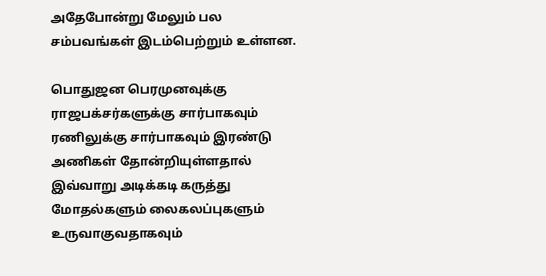அதேபோன்று மேலும் பல சம்பவங்கள் இடம்பெற்றும் உள்ளன.

பொதுஜன பெரமுனவுக்கு ராஜபக்சர்களுக்கு சார்பாகவும் ரணிலுக்கு சார்பாகவும் இரண்டு அணிகள் தோன்றியுள்ளதால் இவ்வாறு அடிக்கடி கருத்து மோதல்களும் லைகலப்புகளும் உருவாகுவதாகவும்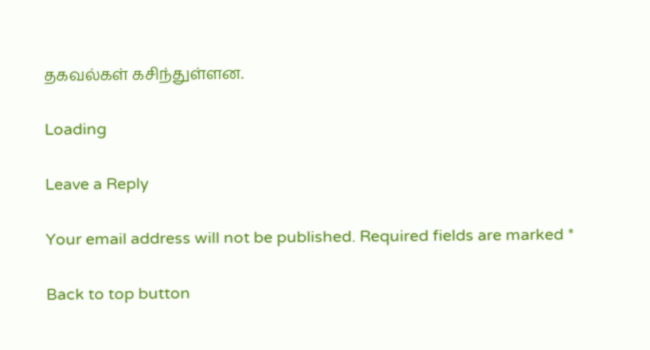தகவல்கள் கசிந்துள்ளன.

Loading

Leave a Reply

Your email address will not be published. Required fields are marked *

Back to top button